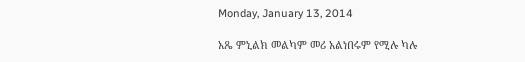Monday, January 13, 2014

አጼ ምኒልክ መልካም መሪ አልነበሩም የሚሉ ካሉ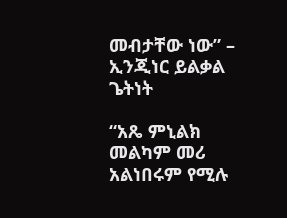መብታቸው ነው” – ኢንጂነር ይልቃል ጌትነት

“አጼ ምኒልክ መልካም መሪ አልነበሩም የሚሉ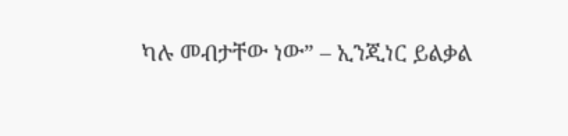ካሉ መብታቸው ነው” – ኢንጂነር ይልቃል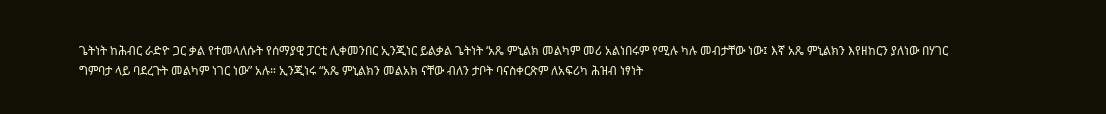ጌትነት ከሕብር ራድዮ ጋር ቃል የተመላለሱት የሰማያዊ ፓርቲ ሊቀመንበር ኢንጂነር ይልቃል ጌትነት ‘አጼ ምኒልክ መልካም መሪ አልነበሩም የሚሉ ካሉ መብታቸው ነው፤ እኛ አጼ ምኒልክን እየዘከርን ያለነው በሃገር ግምባታ ላይ ባደረጉት መልካም ነገር ነው” አሉ። ኢንጂነሩ “አጼ ምኒልክን መልአክ ናቸው ብለን ታቦት ባናስቀርጽም ለአፍሪካ ሕዝብ ነፃነት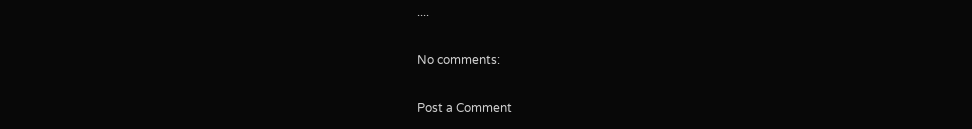....

No comments:

Post a Comment